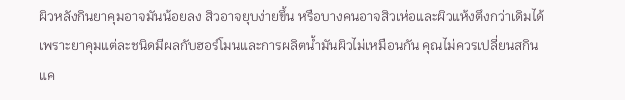ผิวหลังกินยาคุมอาจมันน้อยลง สิวอาจยุบง่ายขึ้น หรือบางคนอาจสิวเห่อและผิวแห้งตึงกว่าเดิมได้ เพราะยาคุมแต่ละชนิดมีผลกับฮอร์โมนและการผลิตน้ำมันผิวไม่เหมือนกัน คุณไม่ควรเปลี่ยนสกินแค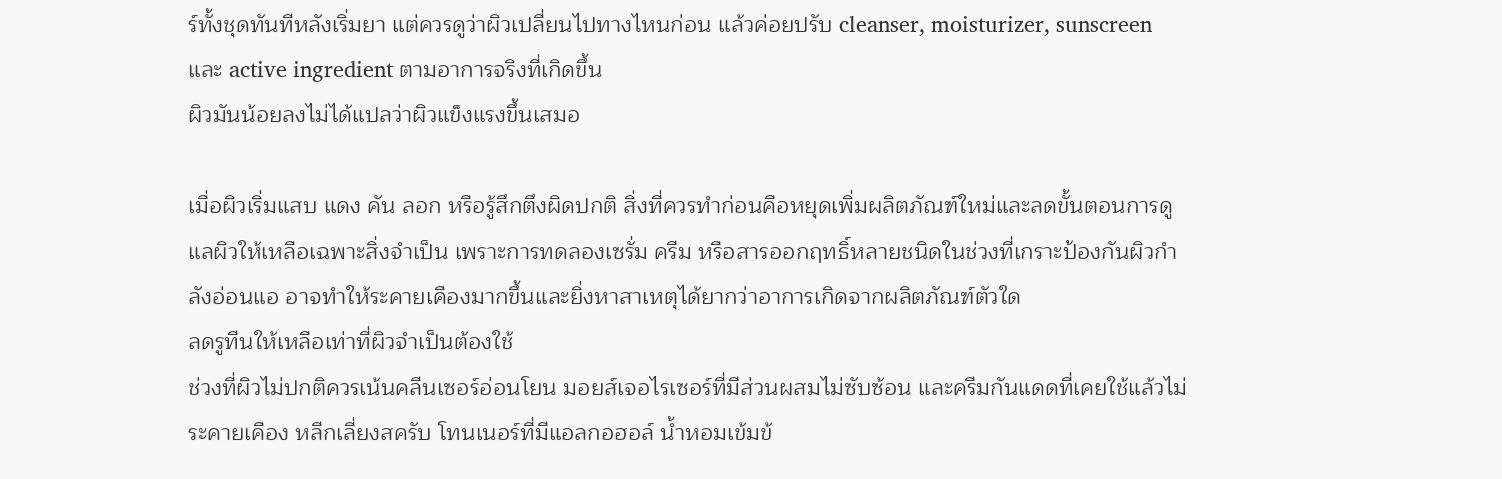ร์ทั้งชุดทันทีหลังเริ่มยา แต่ควรดูว่าผิวเปลี่ยนไปทางไหนก่อน แล้วค่อยปรับ cleanser, moisturizer, sunscreen และ active ingredient ตามอาการจริงที่เกิดขึ้น
ผิวมันน้อยลงไม่ได้แปลว่าผิวแข็งแรงขึ้นเสมอ

เมื่อผิวเริ่มแสบ แดง คัน ลอก หรือรู้สึกตึงผิดปกติ สิ่งที่ควรทำก่อนคือหยุดเพิ่มผลิตภัณฑ์ใหม่และลดขั้นตอนการดูแลผิวให้เหลือเฉพาะสิ่งจำเป็น เพราะการทดลองเซรั่ม ครีม หรือสารออกฤทธิ์หลายชนิดในช่วงที่เกราะป้องกันผิวกำลังอ่อนแอ อาจทำให้ระคายเคืองมากขึ้นและยิ่งหาสาเหตุได้ยากว่าอาการเกิดจากผลิตภัณฑ์ตัวใด
ลดรูทีนให้เหลือเท่าที่ผิวจำเป็นต้องใช้
ช่วงที่ผิวไม่ปกติควรเน้นคลีนเซอร์อ่อนโยน มอยส์เจอไรเซอร์ที่มีส่วนผสมไม่ซับซ้อน และครีมกันแดดที่เคยใช้แล้วไม่ระคายเคือง หลีกเลี่ยงสครับ โทนเนอร์ที่มีแอลกอฮอล์ น้ำหอมเข้มข้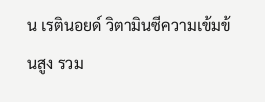น เรตินอยด์ วิตามินซีความเข้มข้นสูง รวม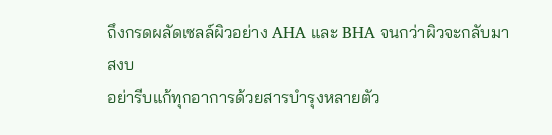ถึงกรดผลัดเซลล์ผิวอย่าง AHA และ BHA จนกว่าผิวจะกลับมาสงบ
อย่ารีบแก้ทุกอาการด้วยสารบำรุงหลายตัว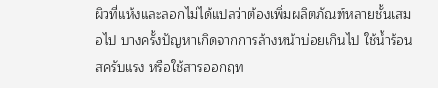ผิวที่แห้งและลอกไม่ได้แปลว่าต้องเพิ่มผลิตภัณฑ์หลายชั้นเสมอไป บางครั้งปัญหาเกิดจากการล้างหน้าบ่อยเกินไป ใช้น้ำร้อน สครับแรง หรือใช้สารออกฤท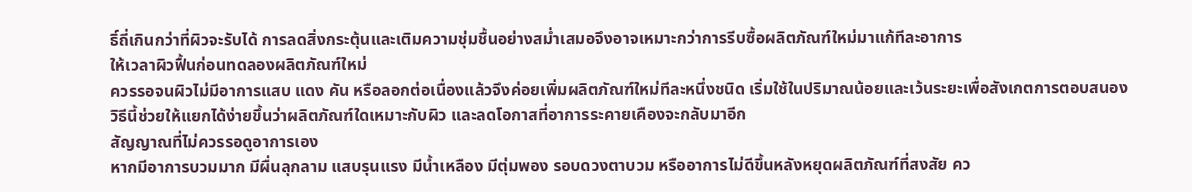ธิ์ถี่เกินกว่าที่ผิวจะรับได้ การลดสิ่งกระตุ้นและเติมความชุ่มชื้นอย่างสม่ำเสมอจึงอาจเหมาะกว่าการรีบซื้อผลิตภัณฑ์ใหม่มาแก้ทีละอาการ
ให้เวลาผิวฟื้นก่อนทดลองผลิตภัณฑ์ใหม่
ควรรอจนผิวไม่มีอาการแสบ แดง คัน หรือลอกต่อเนื่องแล้วจึงค่อยเพิ่มผลิตภัณฑ์ใหม่ทีละหนึ่งชนิด เริ่มใช้ในปริมาณน้อยและเว้นระยะเพื่อสังเกตการตอบสนอง วิธีนี้ช่วยให้แยกได้ง่ายขึ้นว่าผลิตภัณฑ์ใดเหมาะกับผิว และลดโอกาสที่อาการระคายเคืองจะกลับมาอีก
สัญญาณที่ไม่ควรรอดูอาการเอง
หากมีอาการบวมมาก มีผื่นลุกลาม แสบรุนแรง มีน้ำเหลือง มีตุ่มพอง รอบดวงตาบวม หรืออาการไม่ดีขึ้นหลังหยุดผลิตภัณฑ์ที่สงสัย คว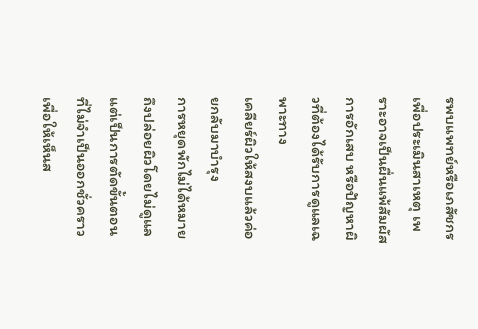รพบแพทย์หรือเภสัชกรเพื่อประเมินสาเหตุ เพราะอาจเป็นผื่นแพ้สัมผัส การอักเสบ หรือปัญหาผิวที่ต้องได้รับการดูแลเฉพาะทาง
เคลียร์ผิวให้สงบแล้วค่อยกลับมาบำรุง
การหยุดพักไม่ได้หมายถึงปล่อยผิวโดยไม่ดูแล แต่เป็นการตัดขั้นตอนที่ไม่จำเป็นออกชั่วคราวเพื่อให้เห็นส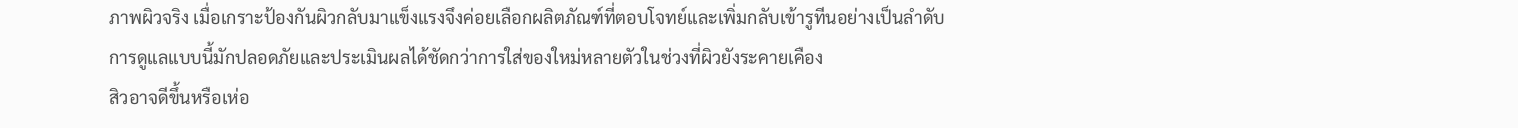ภาพผิวจริง เมื่อเกราะป้องกันผิวกลับมาแข็งแรงจึงค่อยเลือกผลิตภัณฑ์ที่ตอบโจทย์และเพิ่มกลับเข้ารูทีนอย่างเป็นลำดับ การดูแลแบบนี้มักปลอดภัยและประเมินผลได้ชัดกว่าการใส่ของใหม่หลายตัวในช่วงที่ผิวยังระคายเคือง
สิวอาจดีขึ้นหรือเห่อ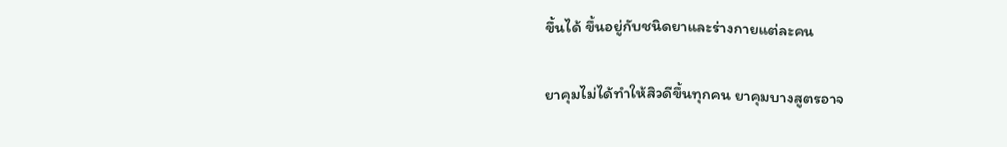ขึ้นได้ ขึ้นอยู่กับชนิดยาและร่างกายแต่ละคน

ยาคุมไม่ได้ทำให้สิวดีขึ้นทุกคน ยาคุมบางสูตรอาจ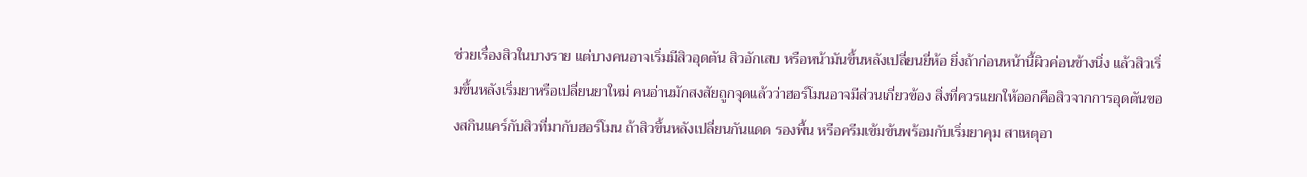ช่วยเรื่องสิวในบางราย แต่บางคนอาจเริ่มมีสิวอุดตัน สิวอักเสบ หรือหน้ามันขึ้นหลังเปลี่ยนยี่ห้อ ยิ่งถ้าก่อนหน้านี้ผิวค่อนข้างนิ่ง แล้วสิวเริ่มขึ้นหลังเริ่มยาหรือเปลี่ยนยาใหม่ คนอ่านมักสงสัยถูกจุดแล้วว่าฮอร์โมนอาจมีส่วนเกี่ยวข้อง สิ่งที่ควรแยกให้ออกคือสิวจากการอุดตันของสกินแคร์กับสิวที่มากับฮอร์โมน ถ้าสิวขึ้นหลังเปลี่ยนกันแดด รองพื้น หรือครีมเข้มข้นพร้อมกับเริ่มยาคุม สาเหตุอา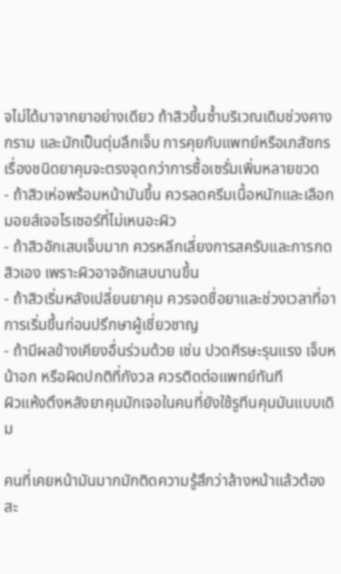จไม่ได้มาจากยาอย่างเดียว ถ้าสิวขึ้นซ้ำบริเวณเดิมช่วงคาง กราม และมักเป็นตุ่มลึกเจ็บ การคุยกับแพทย์หรือเภสัชกรเรื่องชนิดยาคุมจะตรงจุดกว่าการซื้อเซรั่มเพิ่มหลายขวด
- ถ้าสิวเห่อพร้อมหน้ามันขึ้น ควรลดครีมเนื้อหนักและเลือกมอยส์เจอไรเซอร์ที่ไม่เหนอะผิว
- ถ้าสิวอักเสบเจ็บมาก ควรหลีกเลี่ยงการสครับและการกดสิวเอง เพราะผิวอาจอักเสบนานขึ้น
- ถ้าสิวเริ่มหลังเปลี่ยนยาคุม ควรจดชื่อยาและช่วงเวลาที่อาการเริ่มขึ้นก่อนปรึกษาผู้เชี่ยวชาญ
- ถ้ามีผลข้างเคียงอื่นร่วมด้วย เช่น ปวดศีรษะรุนแรง เจ็บหน้าอก หรือผิดปกติที่กังวล ควรติดต่อแพทย์ทันที
ผิวแห้งตึงหลังยาคุมมักเจอในคนที่ยังใช้รูทีนคุมมันแบบเดิม

คนที่เคยหน้ามันมากมักติดความรู้สึกว่าล้างหน้าแล้วต้องสะ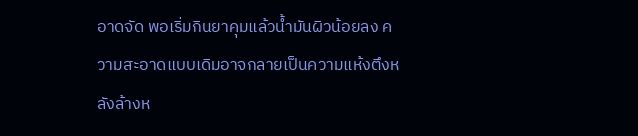อาดจัด พอเริ่มกินยาคุมแล้วน้ำมันผิวน้อยลง ความสะอาดแบบเดิมอาจกลายเป็นความแห้งตึงหลังล้างห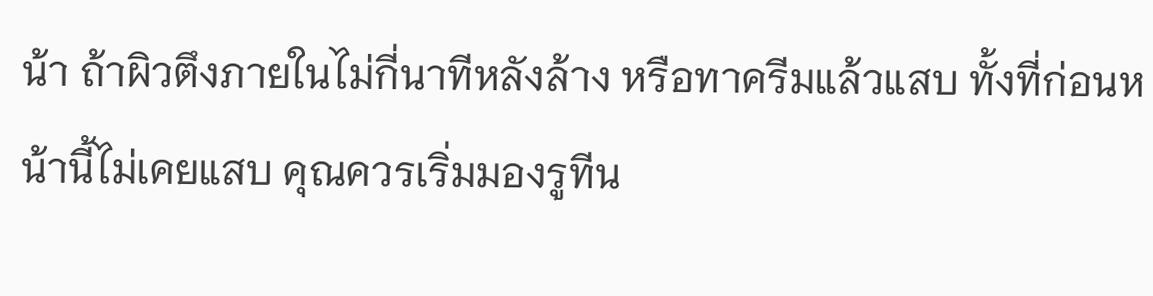น้า ถ้าผิวตึงภายในไม่กี่นาทีหลังล้าง หรือทาครีมแล้วแสบ ทั้งที่ก่อนหน้านี้ไม่เคยแสบ คุณควรเริ่มมองรูทีน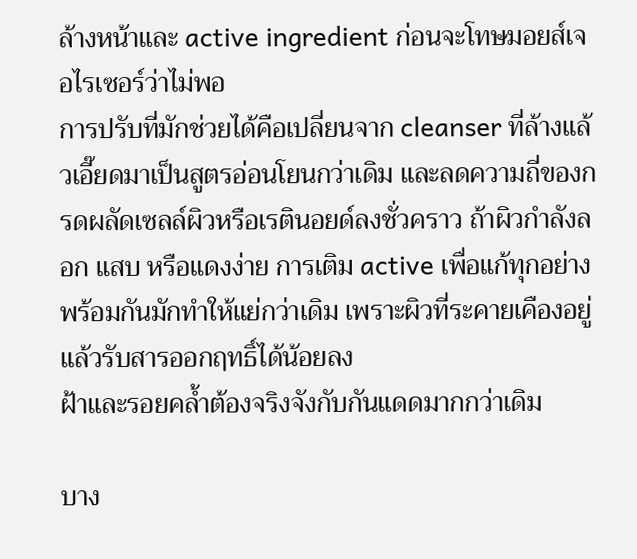ล้างหน้าและ active ingredient ก่อนจะโทษมอยส์เจอไรเซอร์ว่าไม่พอ
การปรับที่มักช่วยได้คือเปลี่ยนจาก cleanser ที่ล้างแล้วเอี๊ยดมาเป็นสูตรอ่อนโยนกว่าเดิม และลดความถี่ของกรดผลัดเซลล์ผิวหรือเรตินอยด์ลงชั่วคราว ถ้าผิวกำลังลอก แสบ หรือแดงง่าย การเติม active เพื่อแก้ทุกอย่างพร้อมกันมักทำให้แย่กว่าเดิม เพราะผิวที่ระคายเคืองอยู่แล้วรับสารออกฤทธิ์ได้น้อยลง
ฝ้าและรอยคล้ำต้องจริงจังกับกันแดดมากกว่าเดิม

บาง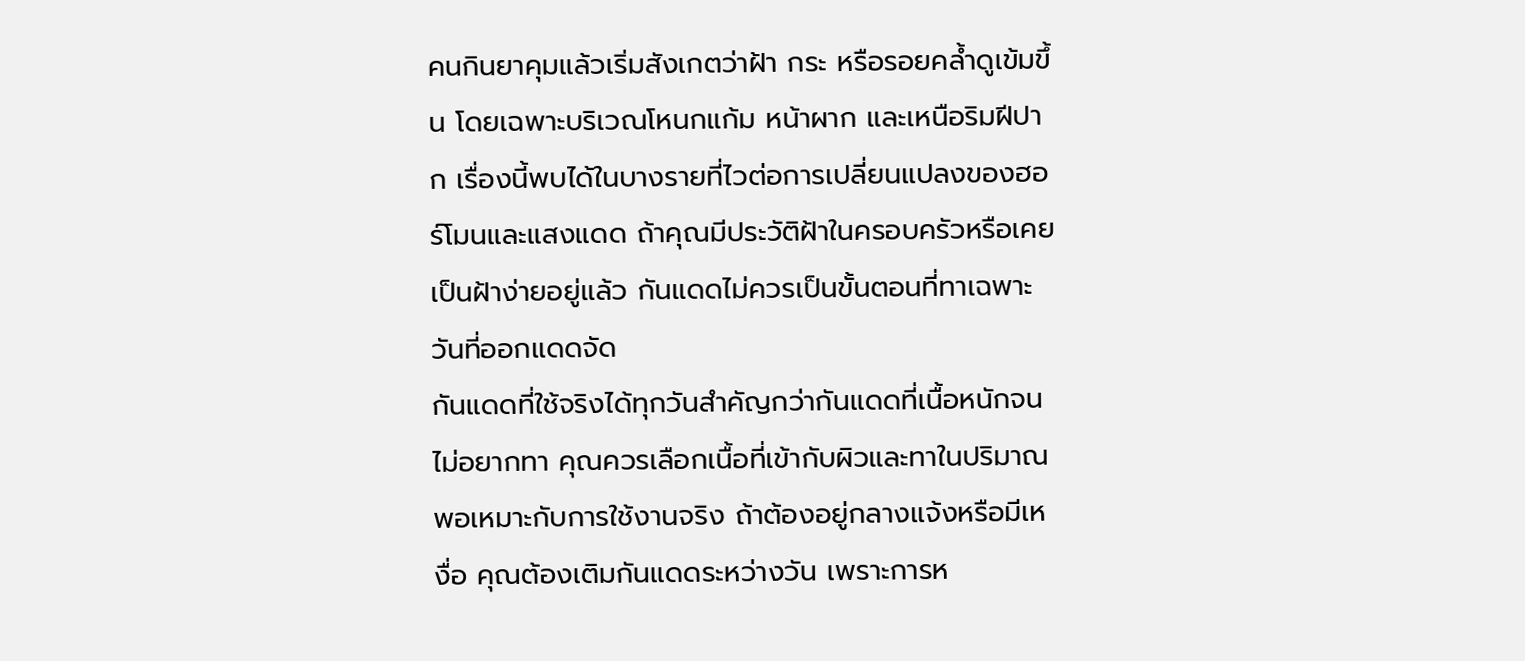คนกินยาคุมแล้วเริ่มสังเกตว่าฝ้า กระ หรือรอยคล้ำดูเข้มขึ้น โดยเฉพาะบริเวณโหนกแก้ม หน้าผาก และเหนือริมฝีปาก เรื่องนี้พบได้ในบางรายที่ไวต่อการเปลี่ยนแปลงของฮอร์โมนและแสงแดด ถ้าคุณมีประวัติฝ้าในครอบครัวหรือเคยเป็นฝ้าง่ายอยู่แล้ว กันแดดไม่ควรเป็นขั้นตอนที่ทาเฉพาะวันที่ออกแดดจัด
กันแดดที่ใช้จริงได้ทุกวันสำคัญกว่ากันแดดที่เนื้อหนักจนไม่อยากทา คุณควรเลือกเนื้อที่เข้ากับผิวและทาในปริมาณพอเหมาะกับการใช้งานจริง ถ้าต้องอยู่กลางแจ้งหรือมีเหงื่อ คุณต้องเติมกันแดดระหว่างวัน เพราะการห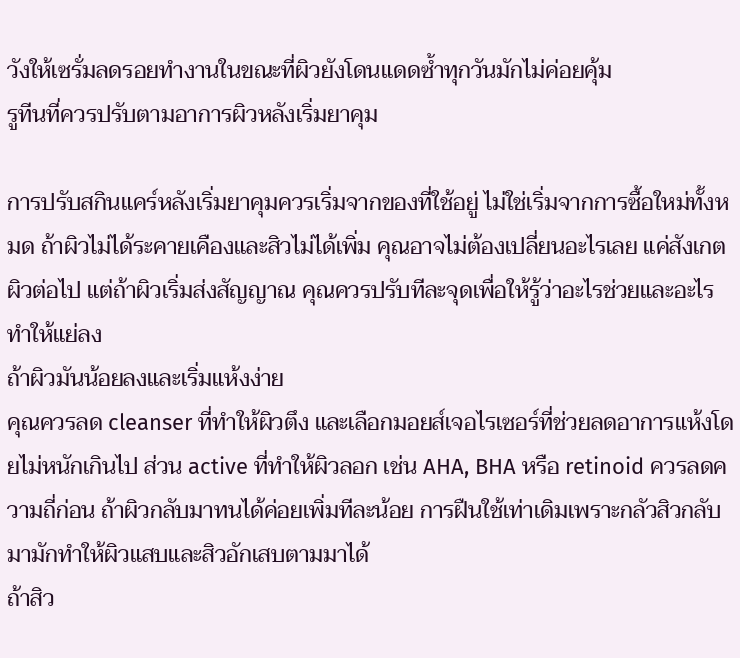วังให้เซรั่มลดรอยทำงานในขณะที่ผิวยังโดนแดดซ้ำทุกวันมักไม่ค่อยคุ้ม
รูทีนที่ควรปรับตามอาการผิวหลังเริ่มยาคุม

การปรับสกินแคร์หลังเริ่มยาคุมควรเริ่มจากของที่ใช้อยู่ ไม่ใช่เริ่มจากการซื้อใหม่ทั้งหมด ถ้าผิวไม่ได้ระคายเคืองและสิวไม่ได้เพิ่ม คุณอาจไม่ต้องเปลี่ยนอะไรเลย แค่สังเกตผิวต่อไป แต่ถ้าผิวเริ่มส่งสัญญาณ คุณควรปรับทีละจุดเพื่อให้รู้ว่าอะไรช่วยและอะไรทำให้แย่ลง
ถ้าผิวมันน้อยลงและเริ่มแห้งง่าย
คุณควรลด cleanser ที่ทำให้ผิวตึง และเลือกมอยส์เจอไรเซอร์ที่ช่วยลดอาการแห้งโดยไม่หนักเกินไป ส่วน active ที่ทำให้ผิวลอก เช่น AHA, BHA หรือ retinoid ควรลดความถี่ก่อน ถ้าผิวกลับมาทนได้ค่อยเพิ่มทีละน้อย การฝืนใช้เท่าเดิมเพราะกลัวสิวกลับมามักทำให้ผิวแสบและสิวอักเสบตามมาได้
ถ้าสิว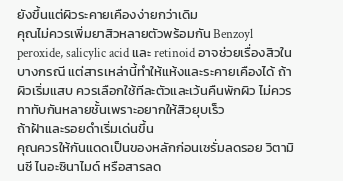ยังขึ้นแต่ผิวระคายเคืองง่ายกว่าเดิม
คุณไม่ควรเพิ่มยาสิวหลายตัวพร้อมกัน Benzoyl peroxide, salicylic acid และ retinoid อาจช่วยเรื่องสิวในบางกรณี แต่สารเหล่านี้ทำให้แห้งและระคายเคืองได้ ถ้าผิวเริ่มแสบ ควรเลือกใช้ทีละตัวและเว้นคืนพักผิว ไม่ควรทาทับกันหลายชั้นเพราะอยากให้สิวยุบเร็ว
ถ้าฝ้าและรอยดำเริ่มเด่นขึ้น
คุณควรให้กันแดดเป็นของหลักก่อนเซรั่มลดรอย วิตามินซี ไนอะซินาไมด์ หรือสารลด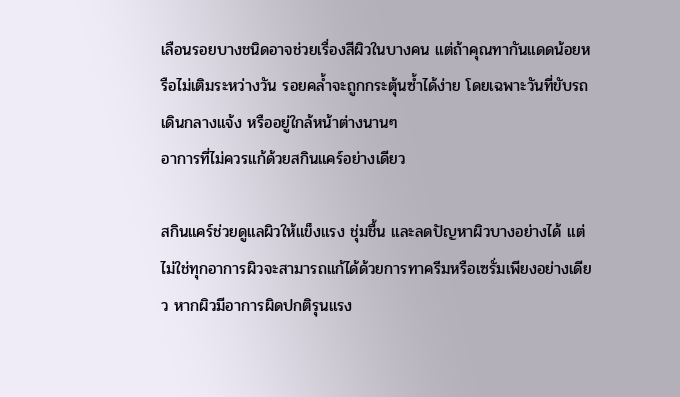เลือนรอยบางชนิดอาจช่วยเรื่องสีผิวในบางคน แต่ถ้าคุณทากันแดดน้อยหรือไม่เติมระหว่างวัน รอยคล้ำจะถูกกระตุ้นซ้ำได้ง่าย โดยเฉพาะวันที่ขับรถ เดินกลางแจ้ง หรืออยู่ใกล้หน้าต่างนานๆ
อาการที่ไม่ควรแก้ด้วยสกินแคร์อย่างเดียว

สกินแคร์ช่วยดูแลผิวให้แข็งแรง ชุ่มชื้น และลดปัญหาผิวบางอย่างได้ แต่ไม่ใช่ทุกอาการผิวจะสามารถแก้ได้ด้วยการทาครีมหรือเซรั่มเพียงอย่างเดียว หากผิวมีอาการผิดปกติรุนแรง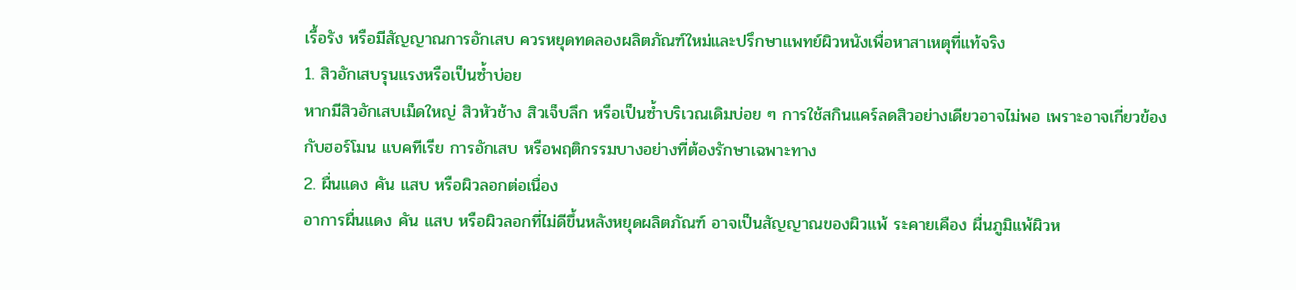เรื้อรัง หรือมีสัญญาณการอักเสบ ควรหยุดทดลองผลิตภัณฑ์ใหม่และปรึกษาแพทย์ผิวหนังเพื่อหาสาเหตุที่แท้จริง
1. สิวอักเสบรุนแรงหรือเป็นซ้ำบ่อย
หากมีสิวอักเสบเม็ดใหญ่ สิวหัวช้าง สิวเจ็บลึก หรือเป็นซ้ำบริเวณเดิมบ่อย ๆ การใช้สกินแคร์ลดสิวอย่างเดียวอาจไม่พอ เพราะอาจเกี่ยวข้องกับฮอร์โมน แบคทีเรีย การอักเสบ หรือพฤติกรรมบางอย่างที่ต้องรักษาเฉพาะทาง
2. ผื่นแดง คัน แสบ หรือผิวลอกต่อเนื่อง
อาการผื่นแดง คัน แสบ หรือผิวลอกที่ไม่ดีขึ้นหลังหยุดผลิตภัณฑ์ อาจเป็นสัญญาณของผิวแพ้ ระคายเคือง ผื่นภูมิแพ้ผิวห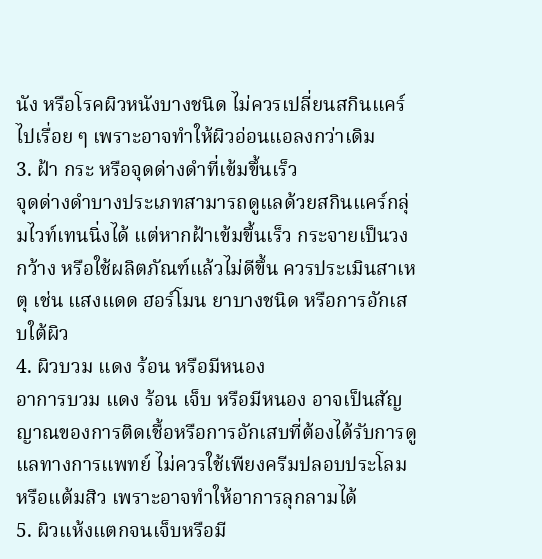นัง หรือโรคผิวหนังบางชนิด ไม่ควรเปลี่ยนสกินแคร์ไปเรื่อย ๆ เพราะอาจทำให้ผิวอ่อนแอลงกว่าเดิม
3. ฝ้า กระ หรือจุดด่างดำที่เข้มขึ้นเร็ว
จุดด่างดำบางประเภทสามารถดูแลด้วยสกินแคร์กลุ่มไวท์เทนนิ่งได้ แต่หากฝ้าเข้มขึ้นเร็ว กระจายเป็นวงกว้าง หรือใช้ผลิตภัณฑ์แล้วไม่ดีขึ้น ควรประเมินสาเหตุ เช่น แสงแดด ฮอร์โมน ยาบางชนิด หรือการอักเสบใต้ผิว
4. ผิวบวม แดง ร้อน หรือมีหนอง
อาการบวม แดง ร้อน เจ็บ หรือมีหนอง อาจเป็นสัญญาณของการติดเชื้อหรือการอักเสบที่ต้องได้รับการดูแลทางการแพทย์ ไม่ควรใช้เพียงครีมปลอบประโลมหรือแต้มสิว เพราะอาจทำให้อาการลุกลามได้
5. ผิวแห้งแตกจนเจ็บหรือมี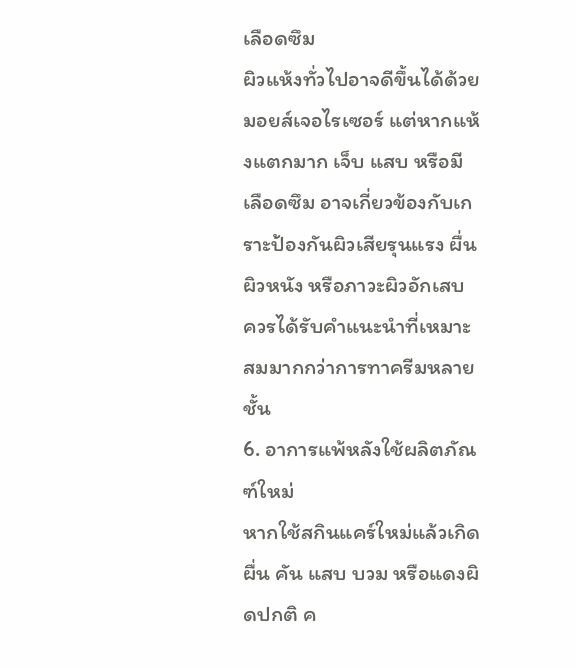เลือดซึม
ผิวแห้งทั่วไปอาจดีขึ้นได้ด้วยมอยส์เจอไรเซอร์ แต่หากแห้งแตกมาก เจ็บ แสบ หรือมีเลือดซึม อาจเกี่ยวข้องกับเกราะป้องกันผิวเสียรุนแรง ผื่นผิวหนัง หรือภาวะผิวอักเสบ ควรได้รับคำแนะนำที่เหมาะสมมากกว่าการทาครีมหลายชั้น
6. อาการแพ้หลังใช้ผลิตภัณฑ์ใหม่
หากใช้สกินแคร์ใหม่แล้วเกิดผื่น คัน แสบ บวม หรือแดงผิดปกติ ค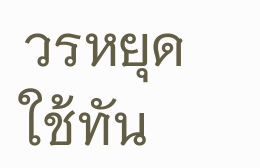วรหยุดใช้ทัน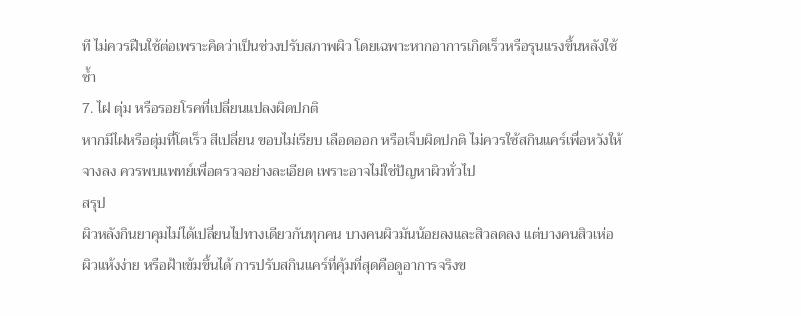ที ไม่ควรฝืนใช้ต่อเพราะคิดว่าเป็นช่วงปรับสภาพผิว โดยเฉพาะหากอาการเกิดเร็วหรือรุนแรงขึ้นหลังใช้ซ้ำ
7. ไฝ ตุ่ม หรือรอยโรคที่เปลี่ยนแปลงผิดปกติ
หากมีไฝหรือตุ่มที่โตเร็ว สีเปลี่ยน ขอบไม่เรียบ เลือดออก หรือเจ็บผิดปกติ ไม่ควรใช้สกินแคร์เพื่อหวังให้จางลง ควรพบแพทย์เพื่อตรวจอย่างละเอียด เพราะอาจไม่ใช่ปัญหาผิวทั่วไป
สรุป
ผิวหลังกินยาคุมไม่ได้เปลี่ยนไปทางเดียวกันทุกคน บางคนผิวมันน้อยลงและสิวลดลง แต่บางคนสิวเห่อ ผิวแห้งง่าย หรือฝ้าเข้มขึ้นได้ การปรับสกินแคร์ที่คุ้มที่สุดคือดูอาการจริงข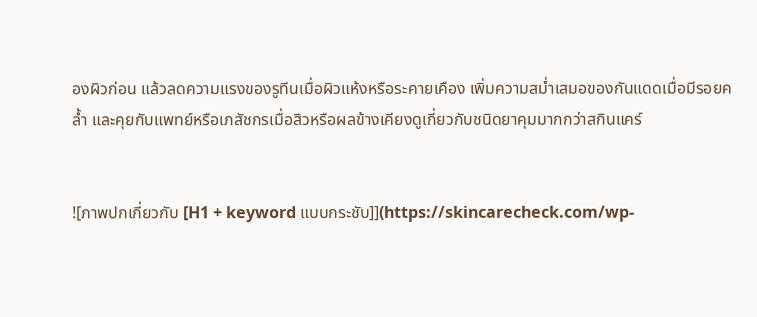องผิวก่อน แล้วลดความแรงของรูทีนเมื่อผิวแห้งหรือระคายเคือง เพิ่มความสม่ำเสมอของกันแดดเมื่อมีรอยคล้ำ และคุยกับแพทย์หรือเภสัชกรเมื่อสิวหรือผลข้างเคียงดูเกี่ยวกับชนิดยาคุมมากกว่าสกินแคร์


![ภาพปกเกี่ยวกับ [H1 + keyword แบบกระชับ]](https://skincarecheck.com/wp-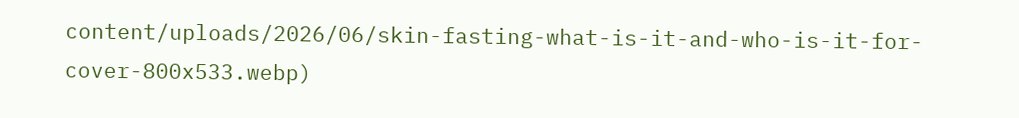content/uploads/2026/06/skin-fasting-what-is-it-and-who-is-it-for-cover-800x533.webp)